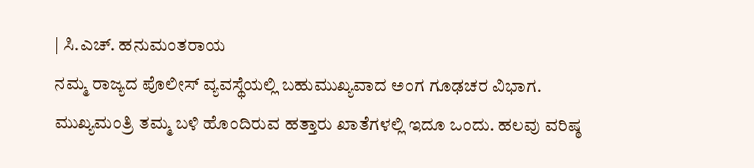| ಸಿ.ಎಚ್. ಹನುಮಂತರಾಯ
ನಮ್ಮ ರಾಜ್ಯದ ಪೊಲೀಸ್ ವ್ಯವಸ್ಥೆಯಲ್ಲಿ ಬಹುಮುಖ್ಯವಾದ ಅಂಗ ಗೂಢಚರ ವಿಭಾಗ. ಮುಖ್ಯಮಂತ್ರಿ ತಮ್ಮ ಬಳಿ ಹೊಂದಿರುವ ಹತ್ತಾರು ಖಾತೆಗಳಲ್ಲಿ ಇದೂ ಒಂದು. ಹಲವು ವರಿಷ್ಠ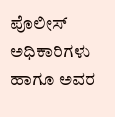ಪೊಲೀಸ್ ಅಧಿಕಾರಿಗಳು ಹಾಗೂ ಅವರ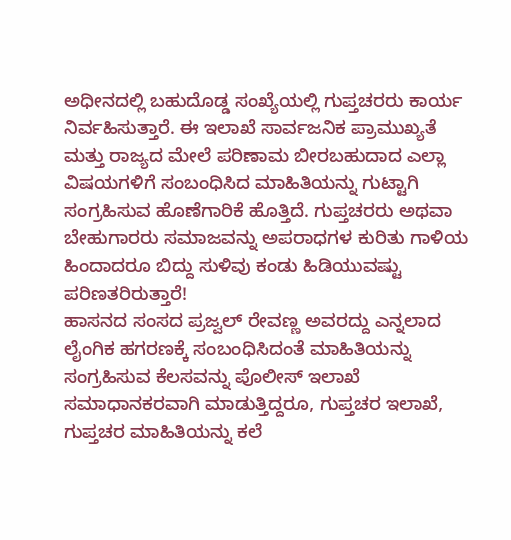ಅಧೀನದಲ್ಲಿ ಬಹುದೊಡ್ಡ ಸಂಖ್ಯೆಯಲ್ಲಿ ಗುಪ್ತಚರರು ಕಾರ್ಯ ನಿರ್ವಹಿಸುತ್ತಾರೆ. ಈ ಇಲಾಖೆ ಸಾರ್ವಜನಿಕ ಪ್ರಾಮುಖ್ಯತೆ ಮತ್ತು ರಾಜ್ಯದ ಮೇಲೆ ಪರಿಣಾಮ ಬೀರಬಹುದಾದ ಎಲ್ಲಾ ವಿಷಯಗಳಿಗೆ ಸಂಬಂಧಿಸಿದ ಮಾಹಿತಿಯನ್ನು ಗುಟ್ಟಾಗಿ ಸಂಗ್ರಹಿಸುವ ಹೊಣೆಗಾರಿಕೆ ಹೊತ್ತಿದೆ. ಗುಪ್ತಚರರು ಅಥವಾ ಬೇಹುಗಾರರು ಸಮಾಜವನ್ನು ಅಪರಾಧಗಳ ಕುರಿತು ಗಾಳಿಯ ಹಿಂದಾದರೂ ಬಿದ್ದು ಸುಳಿವು ಕಂಡು ಹಿಡಿಯುವಷ್ಟು ಪರಿಣತರಿರುತ್ತಾರೆ!
ಹಾಸನದ ಸಂಸದ ಪ್ರಜ್ವಲ್ ರೇವಣ್ಣ ಅವರದ್ದು ಎನ್ನಲಾದ ಲೈಂಗಿಕ ಹಗರಣಕ್ಕೆ ಸಂಬಂಧಿಸಿದಂತೆ ಮಾಹಿತಿಯನ್ನು ಸಂಗ್ರಹಿಸುವ ಕೆಲಸವನ್ನು ಪೊಲೀಸ್ ಇಲಾಖೆ ಸಮಾಧಾನಕರವಾಗಿ ಮಾಡುತ್ತಿದ್ದರೂ, ಗುಪ್ತಚರ ಇಲಾಖೆ, ಗುಪ್ತಚರ ಮಾಹಿತಿಯನ್ನು ಕಲೆ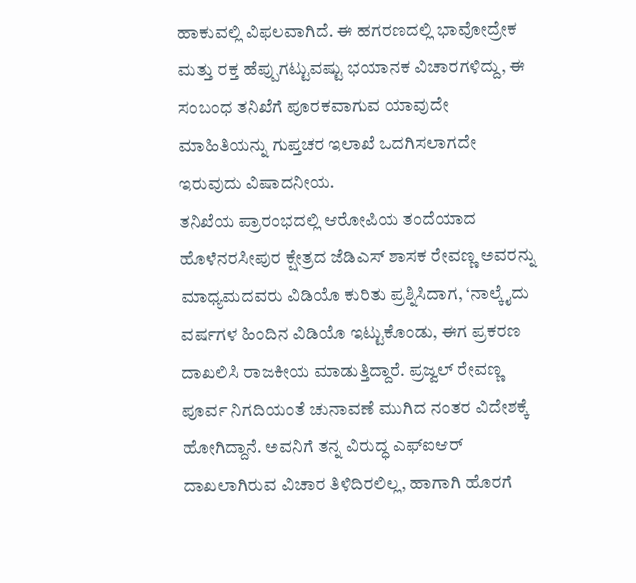ಹಾಕುವಲ್ಲಿ ವಿಫಲವಾಗಿದೆ. ಈ ಹಗರಣದಲ್ಲಿ ಭಾವೋದ್ರೇಕ ಮತ್ತು ರಕ್ತ ಹೆಪ್ಪುಗಟ್ಟುವಷ್ಟು ಭಯಾನಕ ವಿಚಾರಗಳಿದ್ದು, ಈ ಸಂಬಂಧ ತನಿಖೆಗೆ ಪೂರಕವಾಗುವ ಯಾವುದೇ ಮಾಹಿತಿಯನ್ನು ಗುಪ್ತಚರ ಇಲಾಖೆ ಒದಗಿಸಲಾಗದೇ ಇರುವುದು ವಿಷಾದನೀಯ.
ತನಿಖೆಯ ಪ್ರಾರಂಭದಲ್ಲಿ ಆರೋಪಿಯ ತಂದೆಯಾದ ಹೊಳೆನರಸೀಪುರ ಕ್ಷೇತ್ರದ ಜೆಡಿಎಸ್ ಶಾಸಕ ರೇವಣ್ಣ ಅವರನ್ನು ಮಾಧ್ಯಮದವರು ವಿಡಿಯೊ ಕುರಿತು ಪ್ರಶ್ನಿಸಿದಾಗ, ‘ನಾಲ್ಕೈದು ವರ್ಷಗಳ ಹಿಂದಿನ ವಿಡಿಯೊ ಇಟ್ಟುಕೊಂಡು, ಈಗ ಪ್ರಕರಣ ದಾಖಲಿಸಿ ರಾಜಕೀಯ ಮಾಡುತ್ತಿದ್ದಾರೆ. ಪ್ರಜ್ವಲ್ ರೇವಣ್ಣ ಪೂರ್ವ ನಿಗದಿಯಂತೆ ಚುನಾವಣೆ ಮುಗಿದ ನಂತರ ವಿದೇಶಕ್ಕೆ ಹೋಗಿದ್ದಾನೆ. ಅವನಿಗೆ ತನ್ನ ವಿರುದ್ಧ ಎಫ್ಐಆರ್ ದಾಖಲಾಗಿರುವ ವಿಚಾರ ತಿಳಿದಿರಲಿಲ್ಲ, ಹಾಗಾಗಿ ಹೊರಗೆ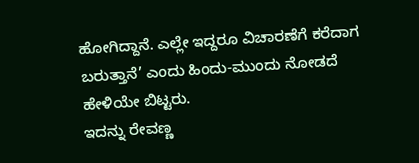ಹೋಗಿದ್ದಾನೆ. ಎಲ್ಲೇ ಇದ್ದರೂ ವಿಚಾರಣೆಗೆ ಕರೆದಾಗ ಬರುತ್ತಾನೆ’ ಎಂದು ಹಿಂದು-ಮುಂದು ನೋಡದೆ ಹೇಳಿಯೇ ಬಿಟ್ಟರು.
ಇದನ್ನು ರೇವಣ್ಣ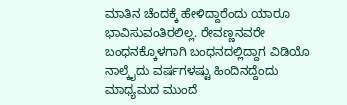ಮಾತಿನ ಚೆಂದಕ್ಕೆ ಹೇಳಿದ್ದಾರೆಂದು ಯಾರೂ ಭಾವಿಸುವಂತಿರಲಿಲ್ಲ. ರೇವಣ್ಣನವರೇ ಬಂಧನಕ್ಕೊಳಗಾಗಿ ಬಂಧನದಲ್ಲಿದ್ದಾಗ ವಿಡಿಯೊ ನಾಲ್ಕೈದು ವರ್ಷಗಳಷ್ಟು ಹಿಂದಿನದ್ದೆಂದು ಮಾಧ್ಯಮದ ಮುಂದೆ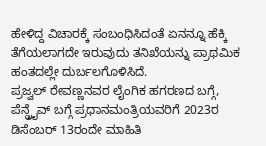ಹೇಳಿದ್ದ ವಿಚಾರಕ್ಕೆ ಸಂಬಂಧಿಸಿದಂತೆ ಏನನ್ನೂ ಹೆಕ್ಕಿ ತೆಗೆಯಲಾಗದೇ ಇರುವುದು ತನಿಖೆಯನ್ನು ಪ್ರಾಥಮಿಕ ಹಂತದಲ್ಲೇ ದುರ್ಬಲಗೊಳಿಸಿದೆ.
ಪ್ರಜ್ವಲ್ ರೇವಣ್ಣನವರ ಲೈಂಗಿಕ ಹಗರಣದ ಬಗ್ಗೆ, ಪೆನ್ಡ್ರೖೆವ್ ಬಗ್ಗೆ ಪ್ರಧಾನಮಂತ್ರಿಯವರಿಗೆ 2023ರ ಡಿಸೆಂಬರ್ 13ರಂದೇ ಮಾಹಿತಿ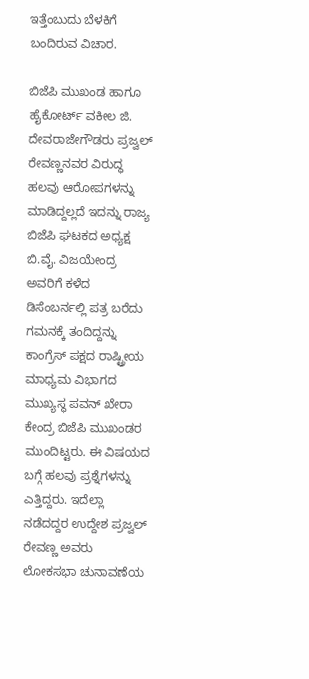ಇತ್ತೆಂಬುದು ಬೆಳಕಿಗೆ ಬಂದಿರುವ ವಿಚಾರ.

ಬಿಜೆಪಿ ಮುಖಂಡ ಹಾಗೂ ಹೈಕೋರ್ಟ್ ವಕೀಲ ಜಿ. ದೇವರಾಜೇಗೌಡರು ಪ್ರಜ್ವಲ್ ರೇವಣ್ಣನವರ ವಿರುದ್ಧ ಹಲವು ಆರೋಪಗಳನ್ನು ಮಾಡಿದ್ದಲ್ಲದೆ ಇದನ್ನು ರಾಜ್ಯ ಬಿಜೆಪಿ ಘಟಕದ ಅಧ್ಯಕ್ಷ ಬಿ.ವೈ. ವಿಜಯೇಂದ್ರ ಅವರಿಗೆ ಕಳೆದ ಡಿಸೆಂಬರ್ನಲ್ಲಿ ಪತ್ರ ಬರೆದು ಗಮನಕ್ಕೆ ತಂದಿದ್ದನ್ನು ಕಾಂಗ್ರೆಸ್ ಪಕ್ಷದ ರಾಷ್ಟ್ರೀಯ ಮಾಧ್ಯಮ ವಿಭಾಗದ ಮುಖ್ಯಸ್ಥ ಪವನ್ ಖೇರಾ ಕೇಂದ್ರ ಬಿಜೆಪಿ ಮುಖಂಡರ ಮುಂದಿಟ್ಟರು. ಈ ವಿಷಯದ ಬಗ್ಗೆ ಹಲವು ಪ್ರಶ್ನೆಗಳನ್ನು ಎತ್ತಿದ್ದರು. ಇದೆಲ್ಲಾ ನಡೆದದ್ದರ ಉದ್ದೇಶ ಪ್ರಜ್ವಲ್ ರೇವಣ್ಣ ಅವರು ಲೋಕಸಭಾ ಚುನಾವಣೆಯ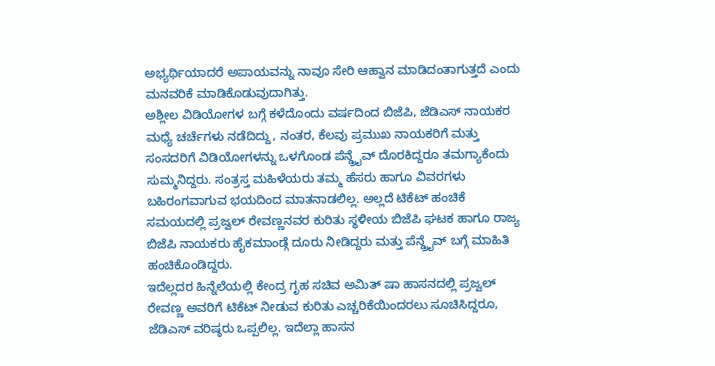ಅಭ್ಯರ್ಥಿಯಾದರೆ ಅಪಾಯವನ್ನು ನಾವೂ ಸೇರಿ ಆಹ್ವಾನ ಮಾಡಿದಂತಾಗುತ್ತದೆ ಎಂದು ಮನವರಿಕೆ ಮಾಡಿಕೊಡುವುದಾಗಿತ್ತು.
ಅಶ್ಲೀಲ ವಿಡಿಯೋಗಳ ಬಗ್ಗೆ ಕಳೆದೊಂದು ವರ್ಷದಿಂದ ಬಿಜೆಪಿ, ಜೆಡಿಎಸ್ ನಾಯಕರ ಮಧ್ಯೆ ಚರ್ಚೆಗಳು ನಡೆದಿದ್ದು, ನಂತರ, ಕೆಲವು ಪ್ರಮುಖ ನಾಯಕರಿಗೆ ಮತ್ತು ಸಂಸದರಿಗೆ ವಿಡಿಯೋಗಳನ್ನು ಒಳಗೊಂಡ ಪೆನ್ಡ್ರೖೆವ್ ದೊರಕಿದ್ದರೂ ತಮಗ್ಯಾಕೆಂದು ಸುಮ್ಮನಿದ್ದರು. ಸಂತ್ರಸ್ತ ಮಹಿಳೆಯರು ತಮ್ಮ ಹೆಸರು ಹಾಗೂ ವಿವರಗಳು ಬಹಿರಂಗವಾಗುವ ಭಯದಿಂದ ಮಾತನಾಡಲಿಲ್ಲ. ಅಲ್ಲದೆ ಟಿಕೆಟ್ ಹಂಚಿಕೆ ಸಮಯದಲ್ಲಿ ಪ್ರಜ್ವಲ್ ರೇವಣ್ಣನವರ ಕುರಿತು ಸ್ಥಳೀಯ ಬಿಜೆಪಿ ಘಟಕ ಹಾಗೂ ರಾಜ್ಯ ಬಿಜೆಪಿ ನಾಯಕರು ಹೈಕಮಾಂಡ್ಗೆ ದೂರು ನೀಡಿದ್ದರು ಮತ್ತು ಪೆನ್ಡ್ರೖೆವ್ ಬಗ್ಗೆ ಮಾಹಿತಿ ಹಂಚಿಕೊಂಡಿದ್ದರು.
ಇದೆಲ್ಲದರ ಹಿನ್ನೆಲೆಯಲ್ಲಿ ಕೇಂದ್ರ ಗೃಹ ಸಚಿವ ಅಮಿತ್ ಷಾ ಹಾಸನದಲ್ಲಿ ಪ್ರಜ್ವಲ್ ರೇವಣ್ಣ ಅವರಿಗೆ ಟಿಕೆಟ್ ನೀಡುವ ಕುರಿತು ಎಚ್ಚರಿಕೆಯಿಂದರಲು ಸೂಚಿಸಿದ್ದರೂ, ಜೆಡಿಎಸ್ ವರಿಷ್ಠರು ಒಪ್ಪಲಿಲ್ಲ. ಇದೆಲ್ಲಾ ಹಾಸನ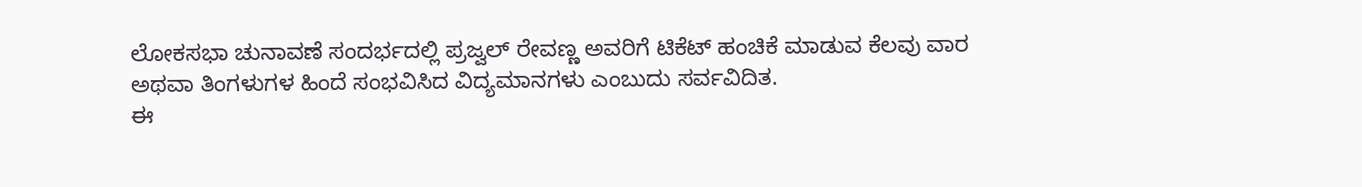ಲೋಕಸಭಾ ಚುನಾವಣೆ ಸಂದರ್ಭದಲ್ಲಿ ಪ್ರಜ್ವಲ್ ರೇವಣ್ಣ ಅವರಿಗೆ ಟಿಕೆಟ್ ಹಂಚಿಕೆ ಮಾಡುವ ಕೆಲವು ವಾರ ಅಥವಾ ತಿಂಗಳುಗಳ ಹಿಂದೆ ಸಂಭವಿಸಿದ ವಿದ್ಯಮಾನಗಳು ಎಂಬುದು ಸರ್ವವಿದಿತ.
ಈ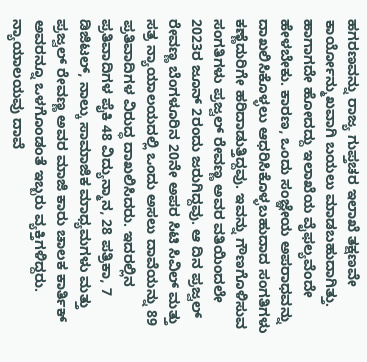ಹಗರಣವನ್ನು ರಾಜ್ಯ ಗುಪ್ತಚರ ಇಲಾಖೆ ತಕ್ಷಣವೇ ಕಾರ್ಯೋನ್ಮುಖವಾಗಿ ಬಯಲು ಮಾಡಬಹುದಾಗಿತ್ತು. ಹಾಗಾಗದೇ ಹೋದದ್ದು ಇಲಾಖೆಯ ವೈಫಲ್ಯವೆಂದೇ ಹೇಳಬೇಕು. ಕಾರಣ, ಒಂದು ಸಂಜ್ಞೇಯ ಅಪರಾಧವನ್ನು ದಾಖಲಿಸಿಕೊಳ್ಳಲು ಆಧರಿಸಿಕೊಳ್ಳಬಹುದಾದ ಸಂಗತಿಗಳು ಕಣ್ಣೆದುರಿಗೇ ಹರಿದಾಡುತ್ತಿದ್ದವು. ಇವನ್ನು ಗೌಣಗೊಳಿಸುವ ಸಂಗತಿಗಳು ಪ್ರಜ್ವಲ್ ರೇವಣ್ಣ ಅವರ ವತಿಯಿಂದಲೇ 2023ರ ಜೂನ್ 2ರಂದು ಜರುಗಿದ್ದವು. ಆ ದಿನ ಪ್ರಜ್ವಲ್ ರೇವಣ್ಣ ಬೆಂಗಳೂರಿನ 20ನೇ ಅಪರ ಸಿಟಿ ಸಿವಿಲ್ ಮತ್ತು ಸತ್ರ ನ್ಯಾಯಾಲಯದಲ್ಲಿ ಒಂದು ಅಸಲು ದಾವೆಯನ್ನು 89 ಪ್ರತಿವಾದಿಗಳ ವಿರುದ್ಧ ದಾಖಲಿಸಿದರು. ಇದರಲ್ಲಿನ ಪ್ರತಿವಾದಿಗಳ ಪೈಕಿ 48 ವಿದ್ಯುನ್ಮಾನ, 28 ಪತ್ರಿಕಾ, 7 ಡಿಜಿಟಲ್, ನಾಲ್ಕು ಸಾಮಾಜಿಕ ಮಾಧ್ಯಮಗಳು ಮತ್ತು ಪ್ರಜ್ವಲ್ ರೇವಣ್ಣ ಅವರ ಮಾಜಿ ಕಾರು ಚಾಲಕ ಕಾರ್ತಿಕ್ ಅವರನ್ನೂ ಒಳಗೊಂಡಂತೆ ಇಬ್ಬರು ವ್ಯಕ್ತಿಗಳಿದ್ದರು.
ನ್ಯಾಯಾಲಯವು ದಾವೆ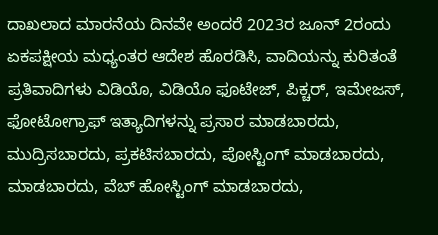ದಾಖಲಾದ ಮಾರನೆಯ ದಿನವೇ ಅಂದರೆ 2023ರ ಜೂನ್ 2ರಂದು ಏಕಪಕ್ಷೀಯ ಮಧ್ಯಂತರ ಆದೇಶ ಹೊರಡಿಸಿ, ವಾದಿಯನ್ನು ಕುರಿತಂತೆ ಪ್ರತಿವಾದಿಗಳು ವಿಡಿಯೊ, ವಿಡಿಯೊ ಫೂಟೇಜ್, ಪಿಕ್ಚರ್, ಇಮೇಜಸ್, ಫೋಟೋಗ್ರಾಫ್ ಇತ್ಯಾದಿಗಳನ್ನು ಪ್ರಸಾರ ಮಾಡಬಾರದು, ಮುದ್ರಿಸಬಾರದು, ಪ್ರಕಟಿಸಬಾರದು, ಪೋಸ್ಟಿಂಗ್ ಮಾಡಬಾರದು, ಮಾಡಬಾರದು, ವೆಬ್ ಹೋಸ್ಟಿಂಗ್ ಮಾಡಬಾರದು,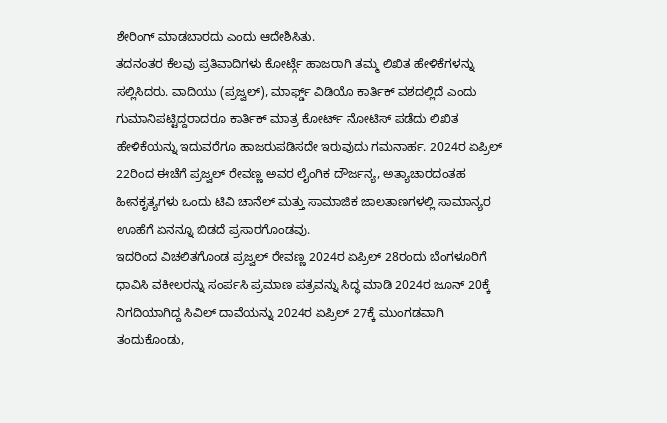ಶೇರಿಂಗ್ ಮಾಡಬಾರದು ಎಂದು ಆದೇಶಿಸಿತು.
ತದನಂತರ ಕೆಲವು ಪ್ರತಿವಾದಿಗಳು ಕೋರ್ಟ್ಗೆ ಹಾಜರಾಗಿ ತಮ್ಮ ಲಿಖಿತ ಹೇಳಿಕೆಗಳನ್ನು ಸಲ್ಲಿಸಿದರು. ವಾದಿಯು (ಪ್ರಜ್ವಲ್), ಮಾರ್ಫ್ಡ್ ವಿಡಿಯೊ ಕಾರ್ತಿಕ್ ವಶದಲ್ಲಿದೆ ಎಂದು ಗುಮಾನಿಪಟ್ಟಿದ್ದರಾದರೂ ಕಾರ್ತಿಕ್ ಮಾತ್ರ ಕೋರ್ಟ್ ನೋಟಿಸ್ ಪಡೆದು ಲಿಖಿತ ಹೇಳಿಕೆಯನ್ನು ಇದುವರೆಗೂ ಹಾಜರುಪಡಿಸದೇ ಇರುವುದು ಗಮನಾರ್ಹ. 2024ರ ಏಪ್ರಿಲ್ 22ರಿಂದ ಈಚೆಗೆ ಪ್ರಜ್ವಲ್ ರೇವಣ್ಣ ಅವರ ಲೈಂಗಿಕ ದೌರ್ಜನ್ಯ, ಅತ್ಯಾಚಾರದಂತಹ ಹೀನಕೃತ್ಯಗಳು ಒಂದು ಟಿವಿ ಚಾನೆಲ್ ಮತ್ತು ಸಾಮಾಜಿಕ ಜಾಲತಾಣಗಳಲ್ಲಿ ಸಾಮಾನ್ಯರ ಊಹೆಗೆ ಏನನ್ನೂ ಬಿಡದೆ ಪ್ರಸಾರಗೊಂಡವು.
ಇದರಿಂದ ವಿಚಲಿತಗೊಂಡ ಪ್ರಜ್ವಲ್ ರೇವಣ್ಣ 2024ರ ಏಪ್ರಿಲ್ 28ರಂದು ಬೆಂಗಳೂರಿಗೆ ಧಾವಿಸಿ ವಕೀಲರನ್ನು ಸಂರ್ಪಸಿ ಪ್ರಮಾಣ ಪತ್ರವನ್ನು ಸಿದ್ಧ ಮಾಡಿ 2024ರ ಜೂನ್ 20ಕ್ಕೆ ನಿಗದಿಯಾಗಿದ್ದ ಸಿವಿಲ್ ದಾವೆಯನ್ನು 2024ರ ಏಪ್ರಿಲ್ 27ಕ್ಕೆ ಮುಂಗಡವಾಗಿ ತಂದುಕೊಂಡು,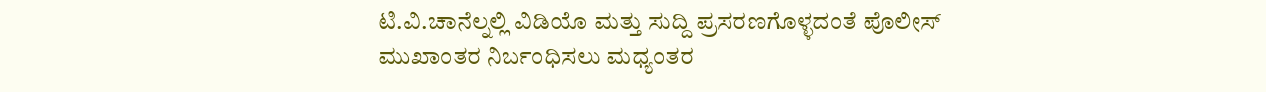ಟಿ.ವಿ.ಚಾನೆಲ್ನಲ್ಲಿ ವಿಡಿಯೊ ಮತ್ತು ಸುದ್ದಿ ಪ್ರಸರಣಗೊಳ್ಳದಂತೆ ಪೊಲೀಸ್ ಮುಖಾಂತರ ನಿರ್ಬಂಧಿಸಲು ಮಧ್ಯಂತರ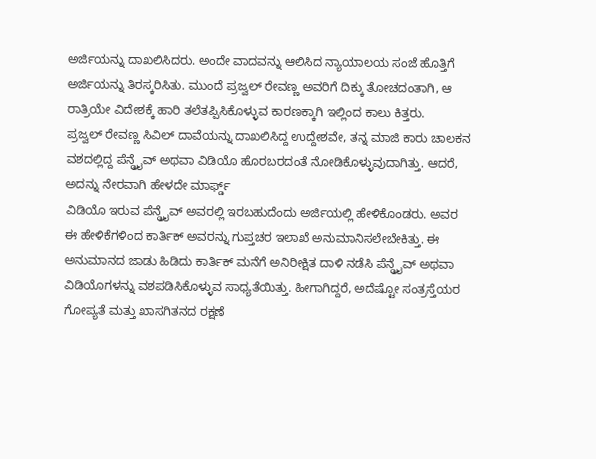ಅರ್ಜಿಯನ್ನು ದಾಖಲಿಸಿದರು. ಅಂದೇ ವಾದವನ್ನು ಆಲಿಸಿದ ನ್ಯಾಯಾಲಯ ಸಂಜೆ ಹೊತ್ತಿಗೆ ಅರ್ಜಿಯನ್ನು ತಿರಸ್ಕರಿಸಿತು. ಮುಂದೆ ಪ್ರಜ್ವಲ್ ರೇವಣ್ಣ ಅವರಿಗೆ ದಿಕ್ಕು ತೋಚದಂತಾಗಿ, ಆ ರಾತ್ರಿಯೇ ವಿದೇಶಕ್ಕೆ ಹಾರಿ ತಲೆತಪ್ಪಿಸಿಕೊಳ್ಳುವ ಕಾರಣಕ್ಕಾಗಿ ಇಲ್ಲಿಂದ ಕಾಲು ಕಿತ್ತರು.
ಪ್ರಜ್ವಲ್ ರೇವಣ್ಣ ಸಿವಿಲ್ ದಾವೆಯನ್ನು ದಾಖಲಿಸಿದ್ದ ಉದ್ದೇಶವೇ, ತನ್ನ ಮಾಜಿ ಕಾರು ಚಾಲಕನ ವಶದಲ್ಲಿದ್ದ ಪೆನ್ಡ್ರೖೆವ್ ಅಥವಾ ವಿಡಿಯೊ ಹೊರಬರದಂತೆ ನೋಡಿಕೊಳ್ಳುವುದಾಗಿತ್ತು. ಆದರೆ, ಅದನ್ನು ನೇರವಾಗಿ ಹೇಳದೇ ಮಾರ್ಫ್ಡ್
ವಿಡಿಯೊ ಇರುವ ಪೆನ್ಡ್ರೖೆವ್ ಅವರಲ್ಲಿ ಇರಬಹುದೆಂದು ಅರ್ಜಿಯಲ್ಲಿ ಹೇಳಿಕೊಂಡರು. ಅವರ ಈ ಹೇಳಿಕೆಗಳಿಂದ ಕಾರ್ತಿಕ್ ಅವರನ್ನು ಗುಪ್ತಚರ ಇಲಾಖೆ ಅನುಮಾನಿಸಲೇಬೇಕಿತ್ತು. ಈ ಅನುಮಾನದ ಜಾಡು ಹಿಡಿದು ಕಾರ್ತಿಕ್ ಮನೆಗೆ ಅನಿರೀಕ್ಷಿತ ದಾಳಿ ನಡೆಸಿ ಪೆನ್ಡ್ರೖೆವ್ ಅಥವಾ ವಿಡಿಯೊಗಳನ್ನು ವಶಪಡಿಸಿಕೊಳ್ಳುವ ಸಾಧ್ಯತೆಯಿತ್ತು. ಹೀಗಾಗಿದ್ದರೆ, ಅದೆಷ್ಟೋ ಸಂತ್ರಸ್ತೆಯರ ಗೋಪ್ಯತೆ ಮತ್ತು ಖಾಸಗಿತನದ ರಕ್ಷಣೆ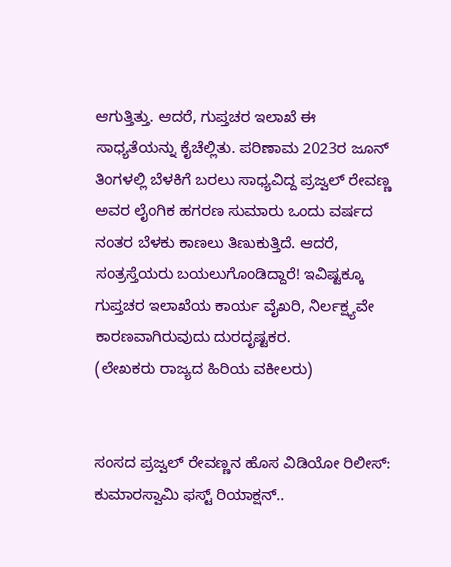ಆಗುತ್ತಿತ್ತು. ಆದರೆ, ಗುಪ್ತಚರ ಇಲಾಖೆ ಈ ಸಾಧ್ಯತೆಯನ್ನು ಕೈಚೆಲ್ಲಿತು. ಪರಿಣಾಮ 2023ರ ಜೂನ್ ತಿಂಗಳಲ್ಲಿ ಬೆಳಕಿಗೆ ಬರಲು ಸಾಧ್ಯವಿದ್ದ ಪ್ರಜ್ವಲ್ ರೇವಣ್ಣ ಅವರ ಲೈಂಗಿಕ ಹಗರಣ ಸುಮಾರು ಒಂದು ವರ್ಷದ ನಂತರ ಬೆಳಕು ಕಾಣಲು ತಿಣುಕುತ್ತಿದೆ. ಆದರೆ, ಸಂತ್ರಸ್ತೆಯರು ಬಯಲುಗೊಂಡಿದ್ದಾರೆ! ಇವಿಷ್ಟಕ್ಕೂ ಗುಪ್ತಚರ ಇಲಾಖೆಯ ಕಾರ್ಯ ವೈಖರಿ, ನಿರ್ಲಕ್ಷ್ಯವೇ ಕಾರಣವಾಗಿರುವುದು ದುರದೃಷ್ಟಕರ.
(ಲೇಖಕರು ರಾಜ್ಯದ ಹಿರಿಯ ವಕೀಲರು)


ಸಂಸದ ಪ್ರಜ್ವಲ್ ರೇವಣ್ಣನ ಹೊಸ ವಿಡಿಯೋ ರಿಲೀಸ್: ಕುಮಾರಸ್ವಾಮಿ ಫಸ್ಟ್‌ ರಿಯಾಕ್ಷನ್‌..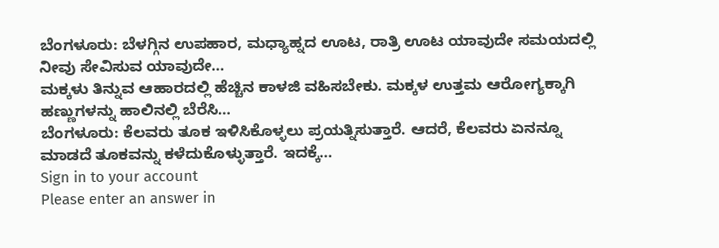ಬೆಂಗಳೂರು: ಬೆಳಗ್ಗಿನ ಉಪಹಾರ, ಮಧ್ಯಾಹ್ನದ ಊಟ, ರಾತ್ರಿ ಊಟ ಯಾವುದೇ ಸಮಯದಲ್ಲಿ ನೀವು ಸೇವಿಸುವ ಯಾವುದೇ…
ಮಕ್ಕಳು ತಿನ್ನುವ ಆಹಾರದಲ್ಲಿ ಹೆಚ್ಚಿನ ಕಾಳಜಿ ವಹಿಸಬೇಕು. ಮಕ್ಕಳ ಉತ್ತಮ ಆರೋಗ್ಯಕ್ಕಾಗಿ ಹಣ್ಣುಗಳನ್ನು ಹಾಲಿನಲ್ಲಿ ಬೆರೆಸಿ…
ಬೆಂಗಳೂರು: ಕೆಲವರು ತೂಕ ಇಳಿಸಿಕೊಳ್ಳಲು ಪ್ರಯತ್ನಿಸುತ್ತಾರೆ. ಆದರೆ, ಕೆಲವರು ಏನನ್ನೂ ಮಾಡದೆ ತೂಕವನ್ನು ಕಳೆದುಕೊಳ್ಳುತ್ತಾರೆ. ಇದಕ್ಕೆ…
Sign in to your account
Please enter an answer in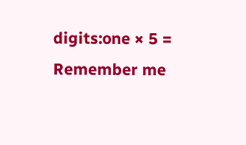digits:one × 5 =
Remember me